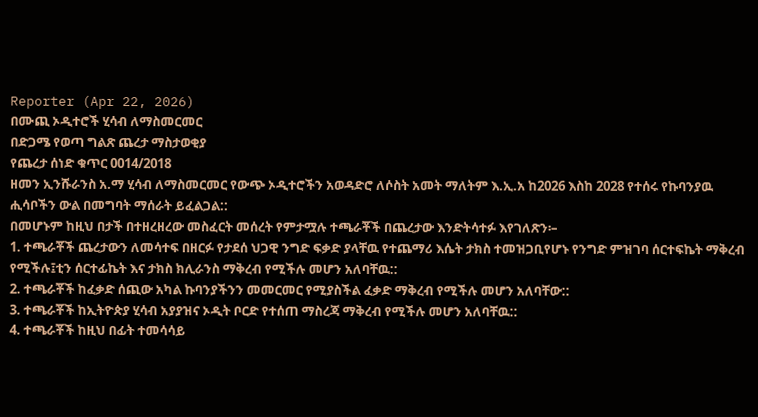Reporter (Apr 22, 2026)
በሙጪ ኦዲተሮች ሂሳብ ለማስመርመር
በድጋሜ የወጣ ግልጽ ጨረታ ማስታወቂያ
የጨረታ ሰነድ ቁጥር 0014/2018
ዘመን ኢንሹራንስ አ.ማ ሂሳብ ለማስመርመር የውጭ ኦዲተሮችን አወዳድሮ ለሶስት አመት ማለትም እ.ኢ.አ ከ2026 እስከ 2028 የተሰሩ የኩባንያዉ ሒሳቦችን ውል በመግባት ማሰራት ይፈልጋል::
በመሆኑም ከዚህ በታች በተዘረዘረው መስፈርት መሰረት የምታሟሉ ተጫራቾች በጨረታው እንድትሳተፉ እየገለጽን፡–
1. ተጫራቾች ጨረታውን ለመሳተፍ በዘርፉ የታደሰ ህጋዊ ንግድ ፍቃድ ያላቸዉ የተጨማሪ እሴት ታክስ ተመዝጋቢየሆኑ የንግድ ምዝገባ ሰርተፍኬት ማቅረብ የሚችሉ፤ቲን ሰርተፊኬት እና ታክስ ክሊራንስ ማቅረብ የሚችሉ መሆን አለባቸዉ::
2. ተጫራቾች ከፈቃድ ሰጪው አካል ኩባንያችንን መመርመር የሚያስችል ፈቃድ ማቅረብ የሚችሉ መሆን አለባቸው::
3. ተጫራቾች ከኢትዮጵያ ሂሳብ አያያዝና ኦዲት ቦርድ የተሰጠ ማስረጃ ማቅረብ የሚችሉ መሆን አለባቸዉ::
4. ተጫራቾች ከዚህ በፊት ተመሳሳይ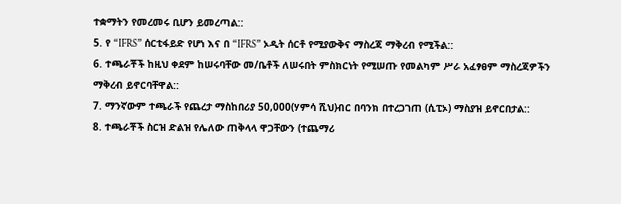ተቋማትን የመረመሩ ቢሆን ይመረጣል::
5. የ “IFRS” ሰርቲፋይድ የሆነ እና በ “IFRS” ኦዲት ሰርቶ የሚያውቅና ማስረጃ ማቅረብ የሚችል::
6. ተጫራቾች ከዚህ ቀደም ከሠሩባቸው መ/ቤቶች ለሠሩበት ምስክርነት የሚሠጡ የመልካም ሥራ አፈፃፀም ማስረጃዎችን ማቅረብ ይኖርባቸዋል::
7. ማንኛውም ተጫራች የጨረታ ማስከበሪያ 50,000(ሃምሳ ሺህ)ብር በባንክ በተረጋገጠ (ሲፒኦ) ማስያዝ ይኖርበታል::
8. ተጫራቾች ስርዝ ድልዝ የሌለው ጠቅላላ ዋጋቸውን (ተጨማሪ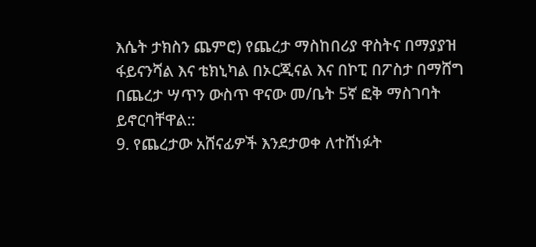እሴት ታክስን ጨምሮ) የጨረታ ማስከበሪያ ዋስትና በማያያዝ ፋይናንሻል እና ቴክኒካል በኦርጂናል እና በኮፒ በፖስታ በማሸግ በጨረታ ሣጥን ውስጥ ዋናው መ/ቤት 5ኛ ፎቅ ማስገባት ይኖርባቸዋል::
9. የጨረታው አሸናፊዎች እንደታወቀ ለተሸነፉት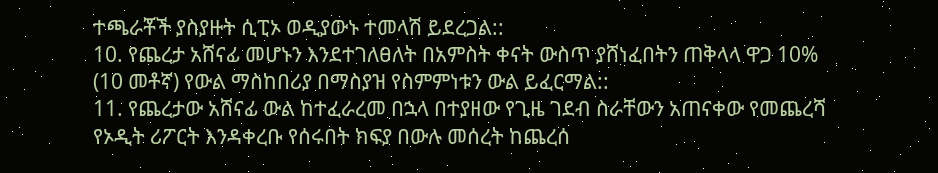ተጫራቾች ያስያዙት ሲፒኦ ወዲያውኑ ተመላሽ ይደረጋል::
10. የጨረታ አሸናፊ መሆኑን እንደተገለፀለት በአምስት ቀናት ውስጥ ያሸነፈበትን ጠቅላላ ዋጋ 10% (10 መቶኛ) የውል ማስከበሪያ በማስያዝ የስምምነቱን ውል ይፈርማል::
11. የጨረታው አሸናፊ ውል ከተፈራረመ በኋላ በተያዘው የጊዜ ገደብ ስራቸውን አጠናቀው የመጨረሻ የኦዲት ሪፖርት እንዳቀረቡ የሰሩበት ክፍያ በውሉ መሰረት ከጨረሰ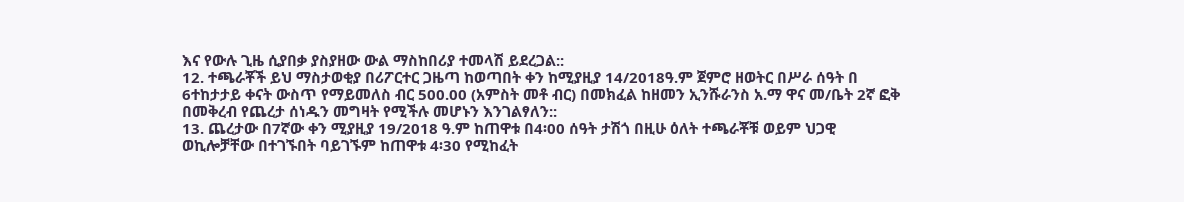እና የውሉ ጊዜ ሲያበቃ ያስያዘው ውል ማስከበሪያ ተመላሽ ይደረጋል::
12. ተጫራቾች ይህ ማስታወቂያ በሪፖርተር ጋዜጣ ከወጣበት ቀን ከሚያዚያ 14/2018ዓ.ም ጀምሮ ዘወትር በሥራ ሰዓት በ 6ተከታታይ ቀናት ውስጥ የማይመለስ ብር 500.00 (አምስት መቶ ብር) በመክፈል ከዘመን ኢንሹራንስ አ.ማ ዋና መ/ቤት 2ኛ ፎቅ በመቅረብ የጨረታ ሰነዱን መግዛት የሚችሉ መሆኑን እንገልፃለን::
13. ጨረታው በ7ኛው ቀን ሚያዚያ 19/2018 ዓ.ም ከጠዋቱ በ4፡00 ሰዓት ታሽጎ በዚሁ ዕለት ተጫራቾቹ ወይም ህጋዊ ወኪሎቻቸው በተገኙበት ባይገኙም ከጠዋቱ 4፡30 የሚከፈት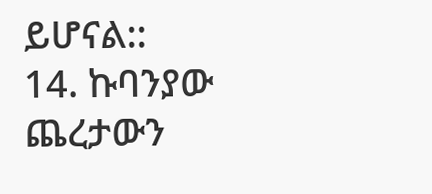ይሆናል::
14. ኩባንያው ጨረታውን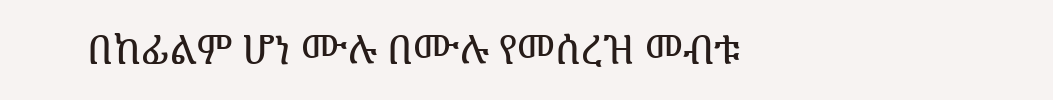በከፊልም ሆነ ሙሉ በሙሉ የመሰረዝ መብቱ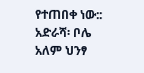የተጠበቀ ነው::
አድራሻ፡ ቦሌ አለም ህንፃ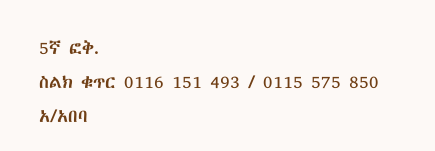5ኛ ፎቅ.
ስልክ ቁጥር 0116 151 493 / 0115 575 850
አ/አበባ